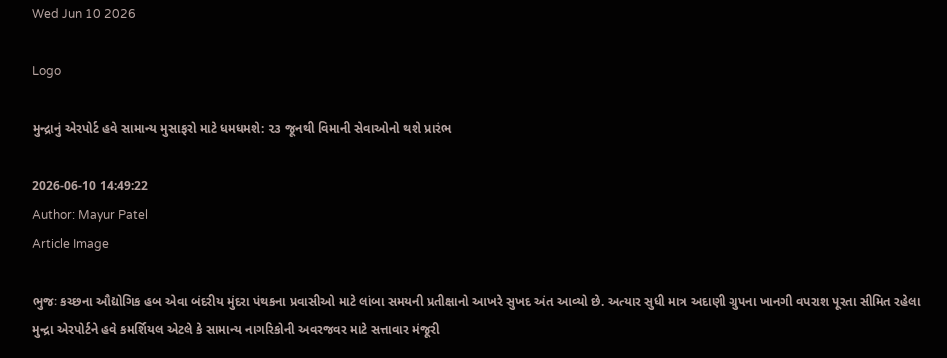Wed Jun 10 2026

Logo

મુન્દ્રાનું એરપોર્ટ હવે સામાન્ય મુસાફરો માટે ધમધમશે: ૨૩ જૂનથી વિમાની સેવાઓનો થશે પ્રારંભ

2026-06-10 14:49:22
Author: Mayur Patel
Article Image

ભુજઃ કચ્છના ઔદ્યોગિક હબ એવા બંદરીય મુંદરા પંથકના પ્રવાસીઓ માટે લાંબા સમયની પ્રતીક્ષાનો આખરે સુખદ અંત આવ્યો છે. અત્યાર સુધી માત્ર અદાણી ગ્રુપના ખાનગી વપરાશ પૂરતા સીમિત રહેલા મુન્દ્રા એરપોર્ટને હવે કમર્શિયલ એટલે કે સામાન્ય નાગરિકોની અવરજવર માટે સત્તાવાર મંજૂરી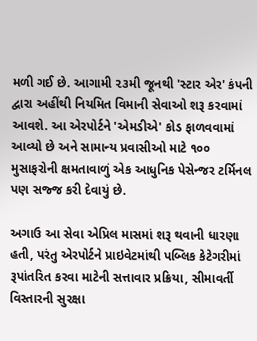મળી ગઈ છે. આગામી ૨૩મી જૂનથી 'સ્ટાર એર' કંપની દ્વારા અહીંથી નિયમિત વિમાની સેવાઓ શરૂ કરવામાં આવશે. આ એરપોર્ટને 'એમડીએ' કોડ ફાળવવામાં આવ્યો છે અને સામાન્ય પ્રવાસીઓ માટે ૧૦૦ મુસાફરોની ક્ષમતાવાળું એક આધુનિક પેસેન્જર ટર્મિનલ પણ સજ્જ કરી દેવાયું છે.

અગાઉ આ સેવા એપ્રિલ માસમાં શરૂ થવાની ધારણા હતી, પરંતુ એરપોર્ટને પ્રાઇવેટમાંથી પબ્લિક કેટેગરીમાં રૂપાંતરિત કરવા માટેની સત્તાવાર પ્રક્રિયા, સીમાવર્તી વિસ્તારની સુરક્ષા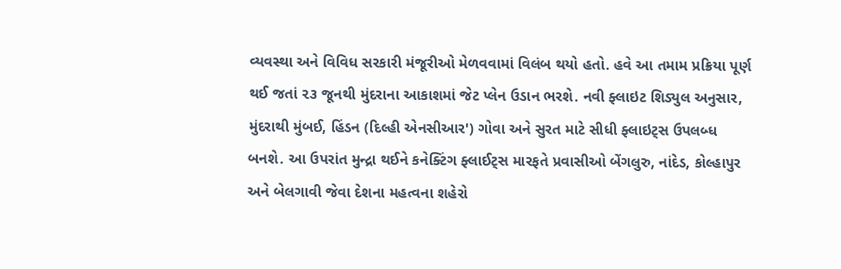વ્યવસ્થા અને વિવિધ સરકારી મંજૂરીઓ મેળવવામાં વિલંબ થયો હતો. હવે આ તમામ પ્રક્રિયા પૂર્ણ થઈ જતાં ૨૩ જૂનથી મુંદરાના આકાશમાં જેટ પ્લેન ઉડાન ભરશે. નવી ફ્લાઇટ શિડ્યુલ અનુસાર, મુંદરાથી મુંબઈ, હિંડન (દિલ્હી એનસીઆર') ગોવા અને સુરત માટે સીધી ફ્લાઇટ્સ ઉપલબ્ધ બનશે. આ ઉપરાંત મુન્દ્રા થઈને કનેક્ટિંગ ફ્લાઈટ્સ મારફતે પ્રવાસીઓ બેંગલુરુ, નાંદેડ, કોલ્હાપુર અને બેલગાવી જેવા દેશના મહત્વના શહેરો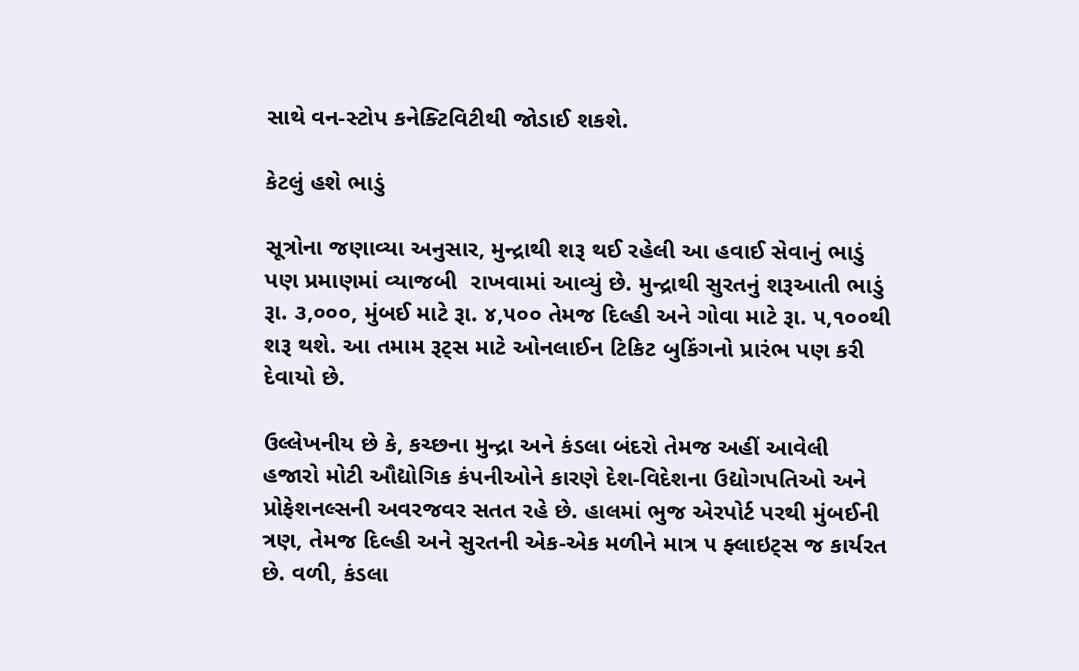સાથે વન-સ્ટોપ કનેક્ટિવિટીથી જોડાઈ શકશે.

કેટલું હશે ભાડું

સૂત્રોના જણાવ્યા અનુસાર, મુન્દ્રાથી શરૂ થઈ રહેલી આ હવાઈ સેવાનું ભાડું પણ પ્રમાણમાં વ્યાજબી  રાખવામાં આવ્યું છે. મુન્દ્રાથી સુરતનું શરૂઆતી ભાડું રૂા. ૩,૦૦૦, મુંબઈ માટે રૂા. ૪,૫૦૦ તેમજ દિલ્હી અને ગોવા માટે રૂા. ૫,૧૦૦થી શરૂ થશે. આ તમામ રૂટ્સ માટે ઓનલાઈન ટિકિટ બુકિંગનો પ્રારંભ પણ કરી દેવાયો છે.

ઉલ્લેખનીય છે કે, કચ્છના મુન્દ્રા અને કંડલા બંદરો તેમજ અહીં આવેલી હજારો મોટી ઔદ્યોગિક કંપનીઓને કારણે દેશ-વિદેશના ઉદ્યોગપતિઓ અને પ્રોફેશનલ્સની અવરજવર સતત રહે છે. હાલમાં ભુજ એરપોર્ટ પરથી મુંબઈની ત્રણ, તેમજ દિલ્હી અને સુરતની એક-એક મળીને માત્ર ૫ ફ્લાઇટ્સ જ કાર્યરત છે. વળી, કંડલા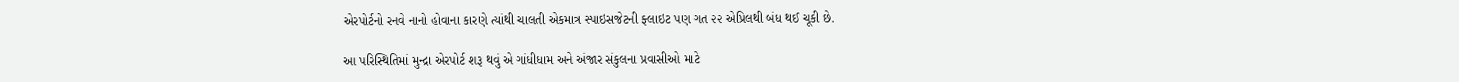એરપોર્ટનો રનવે નાનો હોવાના કારણે ત્યાંથી ચાલતી એકમાત્ર સ્પાઇસજેટની ફ્લાઇટ પણ ગત ૨૨ એપ્રિલથી બંધ થઈ ચૂકી છે.

આ પરિસ્થિતિમાં મુન્દ્રા એરપોર્ટ શરૂ થવું એ ગાંધીધામ અને અંજાર સંકુલના પ્રવાસીઓ માટે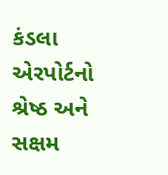કંડલા એરપોર્ટનો શ્રેષ્ઠ અને સક્ષમ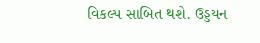વિકલ્પ સાબિત થશે. ઉડ્ડયન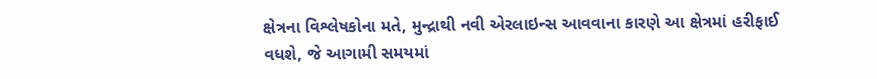ક્ષેત્રના વિશ્લેષકોના મતે, મુન્દ્રાથી નવી એરલાઇન્સ આવવાના કારણે આ ક્ષેત્રમાં હરીફાઈ વધશે, જે આગામી સમયમાં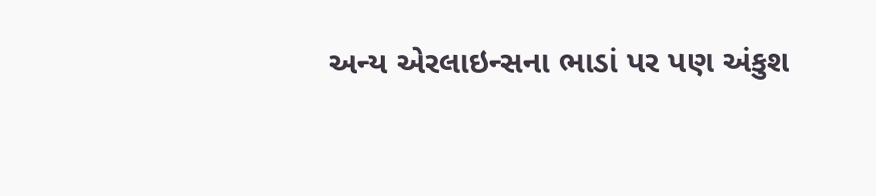અન્ય એરલાઇન્સના ભાડાં પર પણ અંકુશ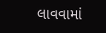લાવવામાં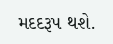મદદરૂપ થશે.